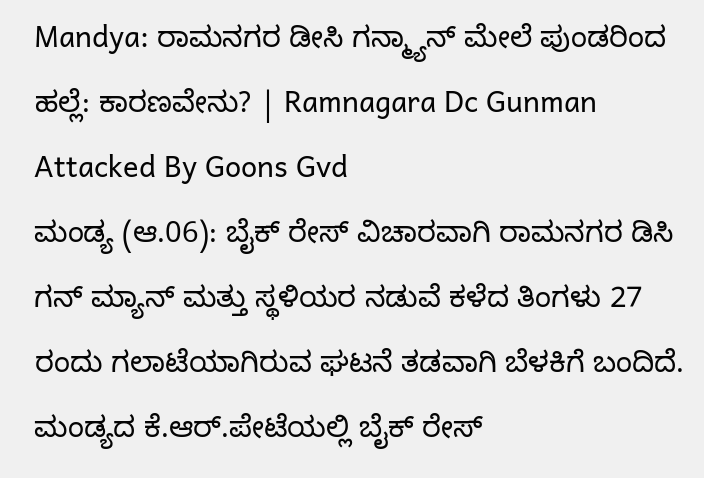Mandya: ರಾಮನಗರ ಡೀಸಿ ಗನ್ಮ್ಯಾನ್ ಮೇಲೆ ಪುಂಡರಿಂದ ಹಲ್ಲೆ: ಕಾರಣವೇನು? | Ramnagara Dc Gunman Attacked By Goons Gvd
ಮಂಡ್ಯ (ಆ.06): ಬೈಕ್ ರೇಸ್ ವಿಚಾರವಾಗಿ ರಾಮನಗರ ಡಿಸಿ ಗನ್ ಮ್ಯಾನ್ ಮತ್ತು ಸ್ಥಳಿಯರ ನಡುವೆ ಕಳೆದ ತಿಂಗಳು 27 ರಂದು ಗಲಾಟೆಯಾಗಿರುವ ಘಟನೆ ತಡವಾಗಿ ಬೆಳಕಿಗೆ ಬಂದಿದೆ. ಮಂಡ್ಯದ ಕೆ.ಆರ್.ಪೇಟೆಯಲ್ಲಿ ಬೈಕ್ ರೇಸ್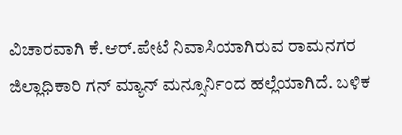ವಿಚಾರವಾಗಿ ಕೆ.ಆರ್.ಪೇಟೆ ನಿವಾಸಿಯಾಗಿರುವ ರಾಮನಗರ ಜಿಲ್ಲಾಧಿಕಾರಿ ಗನ್ ಮ್ಯಾನ್ ಮನ್ಸೂರ್ನಿಂದ ಹಲ್ಲೆಯಾಗಿದೆ. ಬಳಿಕ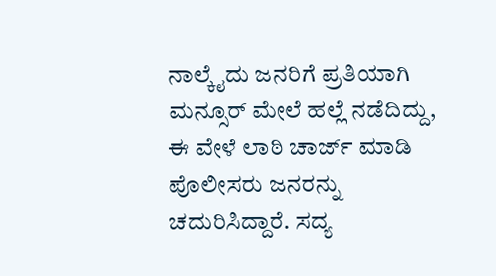ನಾಲ್ಕೈದು ಜನರಿಗೆ ಪ್ರತಿಯಾಗಿ ಮನ್ಸೂರ್ ಮೇಲೆ ಹಲ್ಲೆ ನಡೆದಿದ್ದು, ಈ ವೇಳೆ ಲಾಠಿ ಚಾರ್ಜ್ ಮಾಡಿ ಪೊಲೀಸರು ಜನರನ್ನು ಚದುರಿಸಿದ್ದಾರೆ. ಸದ್ಯ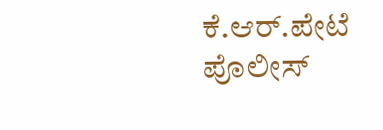ಕೆ.ಆರ್.ಪೇಟೆ ಪೊಲೀಸ್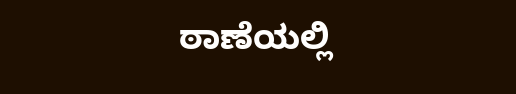ಠಾಣೆಯಲ್ಲಿ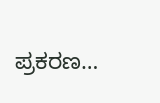ಪ್ರಕರಣ…